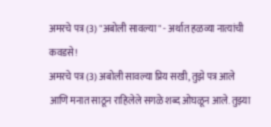अमरचे पत्र (3) "अबोली सावल्या" - अर्थात हळव्या नात्यांची कवडसे!
अमरचे पत्र (3) अबोली सावल्या प्रिय सखी, तुझे पत्र आले आणि मनात साठून राहिलेले सगळे शब्द ओघळून आले. तुझ्या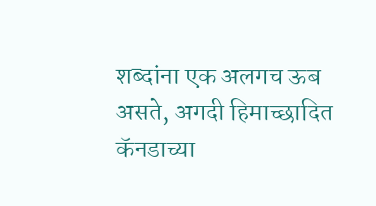शब्दांना एक अलगच ऊब असते, अगदी हिमाच्छादित कॅनडाच्या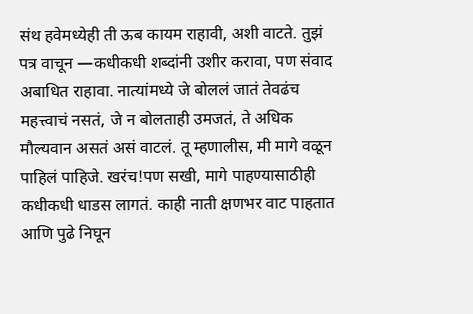संथ हवेमध्येही ती ऊब कायम राहावी, अशी वाटते. तुझं पत्र वाचून —कधीकधी शब्दांनी उशीर करावा, पण संवाद अबाधित राहावा. नात्यांमध्ये जे बोललं जातं तेवढंच महत्त्वाचं नसतं, जे न बोलताही उमजतं, ते अधिक मौल्यवान असतं असं वाटलं. तू म्हणालीस, मी मागे वळून पाहिलं पाहिजे. खरंच!पण सखी, मागे पाहण्यासाठीही कधीकधी धाडस लागतं. काही नाती क्षणभर वाट पाहतात आणि पुढे निघून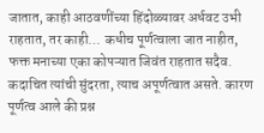जातात, काही आठवणींच्या हिंदोळ्यावर अर्धवट उभी राहतात, तर काही… कधीच पूर्णत्वाला जात नाहीत, फक्त मनाच्या एका कोपऱ्यात जिवंत राहतात सदैव. कदाचित त्यांची सुंदरता, त्याच अपूर्णत्वात असते. कारण पूर्णत्व आले की प्रश्न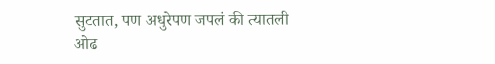सुटतात, पण अधुरेपण जपलं की त्यातली ओढ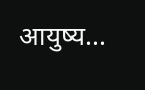आयुष्य...